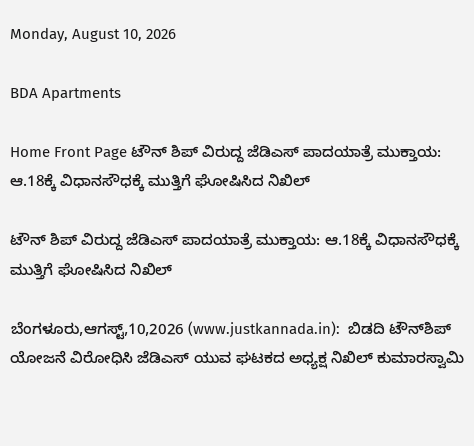Monday, August 10, 2026

BDA Apartments

Home Front Page ಟೌನ್ ಶಿಪ್ ವಿರುದ್ದ ಜೆಡಿಎಸ್ ಪಾದಯಾತ್ರೆ ಮುಕ್ತಾಯ: ಆ.18ಕ್ಕೆ ವಿಧಾನಸೌಧಕ್ಕೆ ಮುತ್ತಿಗೆ ಘೋಷಿಸಿದ ನಿಖಿಲ್

ಟೌನ್ ಶಿಪ್ ವಿರುದ್ದ ಜೆಡಿಎಸ್ ಪಾದಯಾತ್ರೆ ಮುಕ್ತಾಯ: ಆ.18ಕ್ಕೆ ವಿಧಾನಸೌಧಕ್ಕೆ ಮುತ್ತಿಗೆ ಘೋಷಿಸಿದ ನಿಖಿಲ್

ಬೆಂಗಳೂರು,ಆಗಸ್ಟ್,10,2026 (www.justkannada.in):  ಬಿಡದಿ ಟೌನ್‌ಶಿಪ್‌ ಯೋಜನೆ ವಿರೋಧಿಸಿ ಜೆಡಿಎಸ್ ಯುವ ಘಟಕದ ಅಧ್ಯಕ್ಷ ನಿಖಿಲ್ ಕುಮಾರಸ್ವಾಮಿ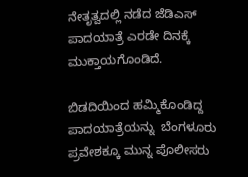ನೇತೃತ್ವದಲ್ಲಿ ನಡೆದ ಜೆಡಿಎಸ್ ಪಾದಯಾತ್ರೆ ಎರಡೇ ದಿನಕ್ಕೆ ಮುಕ್ತಾಯಗೊಂಡಿದೆ.

ಬಿಡದಿಯಿಂದ ಹಮ್ಮಿಕೊಂಡಿದ್ದ ಪಾದಯಾತ್ರೆಯನ್ನು  ಬೆಂಗಳೂರು ಪ್ರವೇಶಕ್ಕೂ ಮುನ್ನ ಪೊಲೀಸರು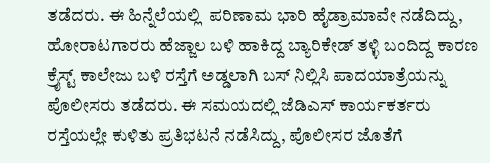ತಡೆದರು. ಈ ಹಿನ್ನೆಲೆಯಲ್ಲಿ  ಪರಿಣಾಮ ಭಾರಿ ಹೈಡ್ರಾಮಾವೇ ನಡೆದಿದ್ದು, ಹೋರಾಟಗಾರರು ಹೆಜ್ಜಾಲ ಬಳಿ ಹಾಕಿದ್ದ ಬ್ಯಾರಿಕೇಡ್ ತಳ್ಳಿ ಬಂದಿದ್ದ ಕಾರಣ ಕ್ರೈಸ್ಟ್ ಕಾಲೇಜು ಬಳಿ ರಸ್ತೆಗೆ ಅಡ್ಡಲಾಗಿ ಬಸ್ ನಿಲ್ಲಿಸಿ ಪಾದಯಾತ್ರೆಯನ್ನು ಪೊಲೀಸರು ತಡೆದರು. ಈ ಸಮಯದಲ್ಲಿ ಜೆಡಿಎಸ್ ಕಾರ್ಯಕರ್ತರು ರಸ್ತೆಯಲ್ಲೇ ಕುಳಿತು ಪ್ರತಿಭಟನೆ ನಡೆಸಿದ್ದು, ಪೊಲೀಸರ ಜೊತೆಗೆ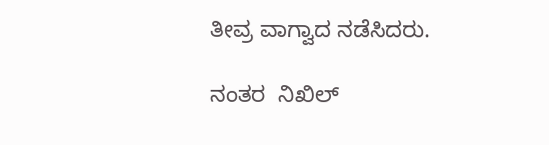ತೀವ್ರ ವಾಗ್ವಾದ ನಡೆಸಿದರು.

ನಂತರ  ನಿಖಿಲ್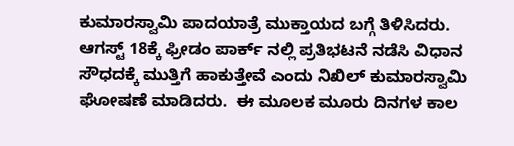ಕುಮಾರಸ್ವಾಮಿ ಪಾದಯಾತ್ರೆ ಮುಕ್ತಾಯದ ಬಗ್ಗೆ ತಿಳಿಸಿದರು. ಆಗಸ್ಟ್ 18ಕ್ಕೆ ಫ್ರೀಡಂ ಪಾರ್ಕ್ ನಲ್ಲಿ ಪ್ರತಿಭಟನೆ ನಡೆಸಿ ವಿಧಾನ  ಸೌಧದಕ್ಕೆ ಮುತ್ತಿಗೆ ಹಾಕುತ್ತೇವೆ ಎಂದು ನಿಖಿಲ್ ಕುಮಾರಸ್ವಾಮಿ ಘೋಷಣೆ ಮಾಡಿದರು.  ಈ ಮೂಲಕ ಮೂರು ದಿನಗಳ ಕಾಲ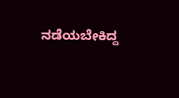ನಡೆಯಬೇಕಿದ್ದ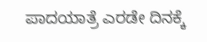ಪಾದಯಾತ್ರೆ ಎರಡೇ ದಿನಕ್ಕೆ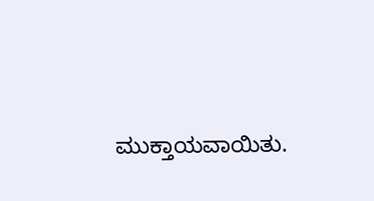ಮುಕ್ತಾಯವಾಯಿತು.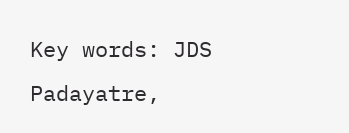Key words: JDS Padayatre,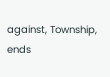against, Township, ends